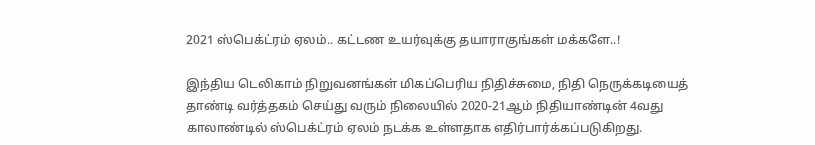2021 ஸ்பெக்ட்ரம் ஏலம்.. கட்டண உயர்வுக்கு தயாராகுங்கள் மக்களே..!

இந்திய டெலிகாம் நிறுவனங்கள் மிகப்பெரிய நிதிச்சுமை, நிதி நெருக்கடியைத் தாண்டி வர்த்தகம் செய்து வரும் நிலையில் 2020-21ஆம் நிதியாண்டின் 4வது காலாண்டில் ஸ்பெக்ட்ரம் ஏலம் நடக்க உள்ளதாக எதிர்பார்க்கப்படுகிறது.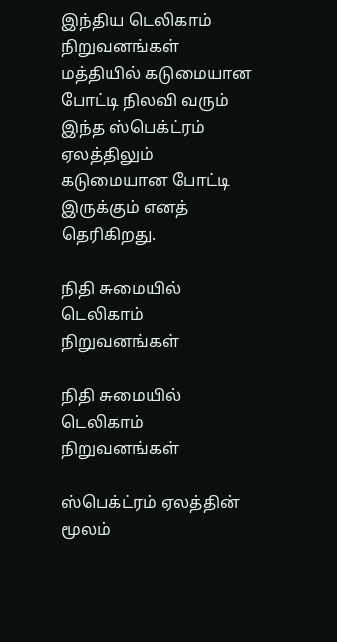இந்திய டெலிகாம் நிறுவனங்கள் மத்தியில் கடுமையான போட்டி நிலவி வரும் இந்த ஸ்பெக்ட்ரம் ஏலத்திலும் கடுமையான போட்டி இருக்கும் எனத் தெரிகிறது.

நிதி சுமையில் டெலிகாம் நிறுவனங்கள்

நிதி சுமையில் டெலிகாம் நிறுவனங்கள்

ஸ்பெக்ட்ரம் ஏலத்தின் மூலம்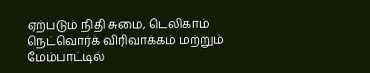ஏற்படும் நிதி சுமை, டெலிகாம் நெட்வொர்க் விரிவாக்கம் மற்றும் மேம்பாட்டில்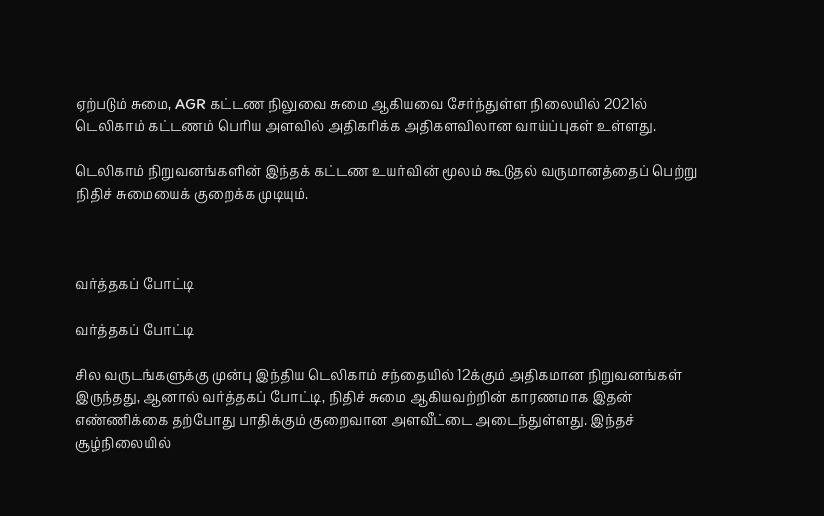ஏற்படும் சுமை, AGR கட்டண நிலுவை சுமை ஆகியவை சேர்ந்துள்ள நிலையில் 2021ல் டெலிகாம் கட்டணம் பெரிய அளவில் அதிகரிக்க அதிகளவிலான வாய்ப்புகள் உள்ளது.

டெலிகாம் நிறுவனங்களின் இந்தக் கட்டண உயர்வின் மூலம் கூடுதல் வருமானத்தைப் பெற்று நிதிச் சுமையைக் குறைக்க முடியும்.



வர்த்தகப் போட்டி

வர்த்தகப் போட்டி

சில வருடங்களுக்கு முன்பு இந்திய டெலிகாம் சந்தையில் 12க்கும் அதிகமான நிறுவனங்கள் இருந்தது, ஆனால் வர்த்தகப் போட்டி, நிதிச் சுமை ஆகியவற்றின் காரணமாக இதன் எண்ணிக்கை தற்போது பாதிக்கும் குறைவான அளவீட்டை அடைந்துள்ளது. இந்தச் சூழ்நிலையில்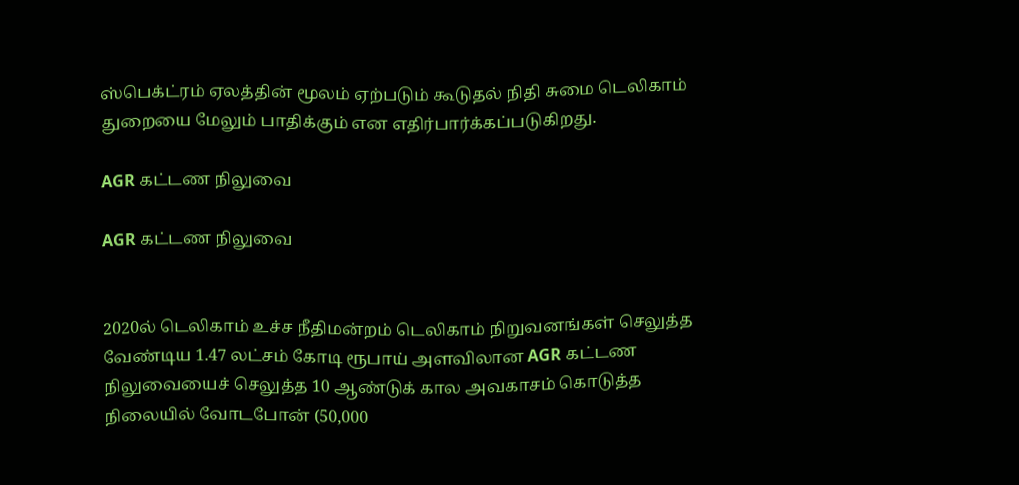ஸ்பெக்ட்ரம் ஏலத்தின் மூலம் ஏற்படும் கூடுதல் நிதி சுமை டெலிகாம் துறையை மேலும் பாதிக்கும் என எதிர்பார்க்கப்படுகிறது.

AGR கட்டண நிலுவை

AGR கட்டண நிலுவை


2020ல் டெலிகாம் உச்ச நீதிமன்றம் டெலிகாம் நிறுவனங்கள் செலுத்த வேண்டிய 1.47 லட்சம் கோடி ரூபாய் அளவிலான AGR கட்டண நிலுவையைச் செலுத்த 10 ஆண்டுக் கால அவகாசம் கொடுத்த நிலையில் வோடபோன் (50,000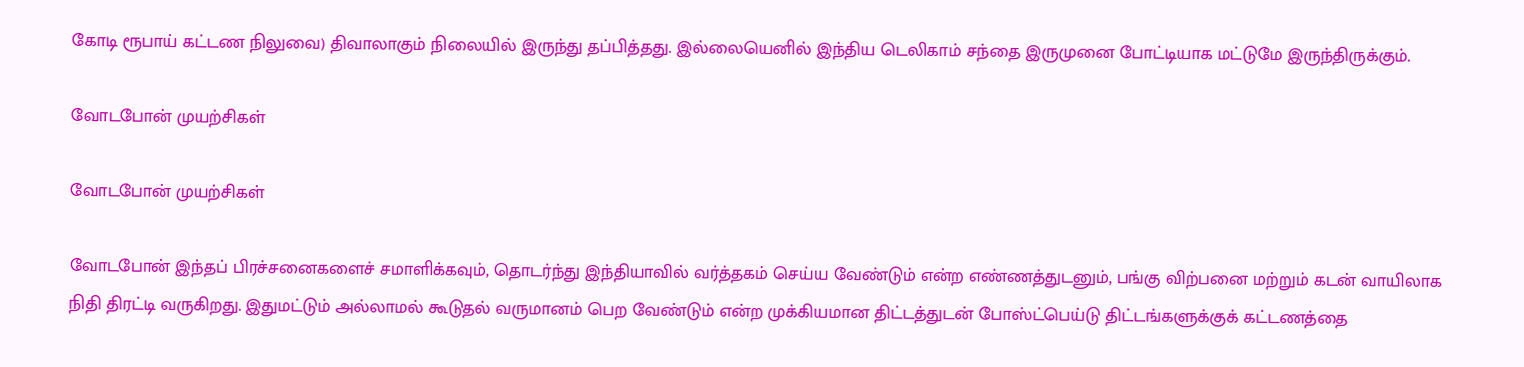கோடி ரூபாய் கட்டண நிலுவை) திவாலாகும் நிலையில் இருந்து தப்பித்தது. இல்லையெனில் இந்திய டெலிகாம் சந்தை இருமுனை போட்டியாக மட்டுமே இருந்திருக்கும்.

வோடபோன் முயற்சிகள்

வோடபோன் முயற்சிகள்

வோடபோன் இந்தப் பிரச்சனைகளைச் சமாளிக்கவும், தொடர்ந்து இந்தியாவில் வர்த்தகம் செய்ய வேண்டும் என்ற எண்ணத்துடனும், பங்கு விற்பனை மற்றும் கடன் வாயிலாக நிதி திரட்டி வருகிறது. இதுமட்டும் அல்லாமல் கூடுதல் வருமானம் பெற வேண்டும் என்ற முக்கியமான திட்டத்துடன் போஸ்ட்பெய்டு திட்டங்களுக்குக் கட்டணத்தை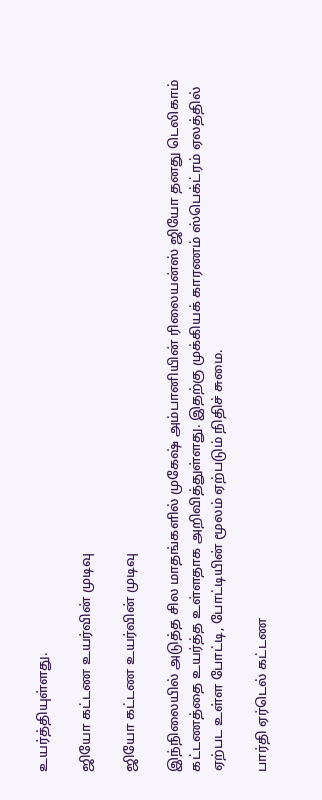உயர்த்தியுள்ளது.

ஜியோ கட்டண உயர்வின் முடிவு

ஜியோ கட்டண உயர்வின் முடிவு

இந்நிலையில் அடுத்த சில மாதங்களில் முகேஷ் அம்பானியின் ரிலையன்ஸ் ஜியோ தனது டெலிகாம் கட்டணத்தை உயர்த்த உள்ளதாக அறிவித்துள்ளது. இதற்கு முக்கியக் காரணம் ஸ்பெக்ட்ரம் ஏலத்தில் ஏற்பட உள்ள போட்டி, போட்டியின் மூலம் ஏற்படும் நிதிச் சுமை.

பார்தி ஏர்டெல் கட்டண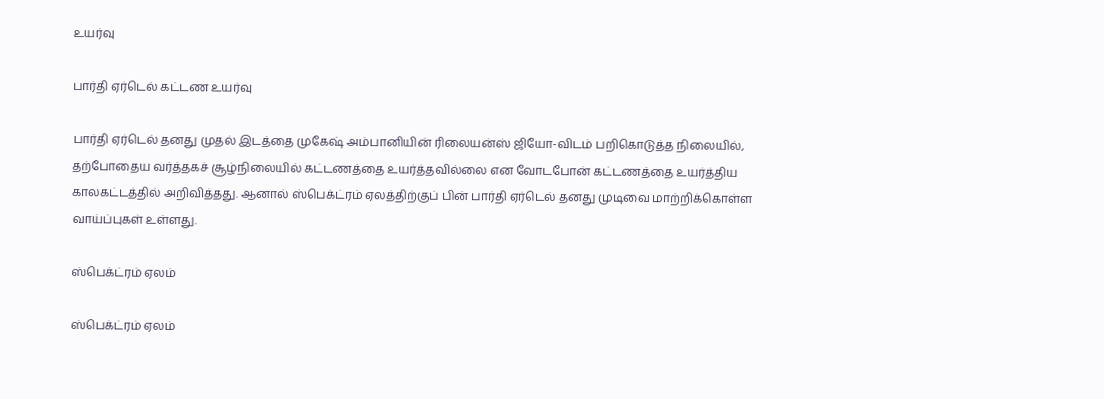உயர்வு

பார்தி ஏர்டெல் கட்டண உயர்வு

பார்தி ஏர்டெல் தனது முதல் இடத்தை முகேஷ் அம்பானியின் ரிலையன்ஸ் ஜியோ-விடம் பறிகொடுத்த நிலையில், தற்போதைய வர்த்தகச் சூழ்நிலையில் கட்டணத்தை உயர்த்தவில்லை என வோடபோன் கட்டணத்தை உயர்த்திய காலகட்டத்தில் அறிவித்தது. ஆனால் ஸ்பெக்ட்ரம் ஏலத்திற்குப் பின் பார்தி ஏர்டெல் தனது முடிவை மாற்றிக்கொள்ள வாய்ப்புகள் உள்ளது.

ஸ்பெக்ட்ரம் ஏலம்

ஸ்பெக்ட்ரம் ஏலம்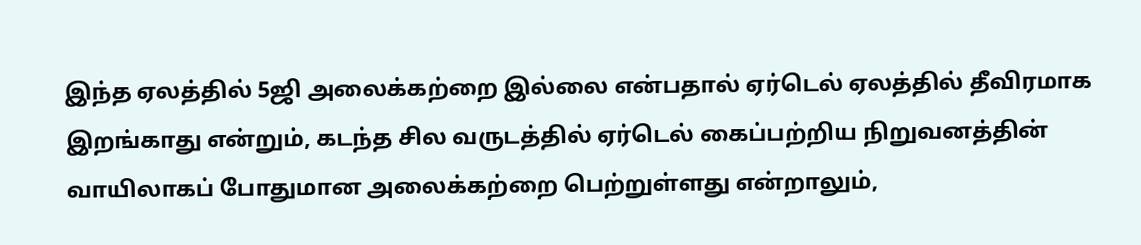இந்த ஏலத்தில் 5ஜி அலைக்கற்றை இல்லை என்பதால் ஏர்டெல் ஏலத்தில் தீவிரமாக இறங்காது என்றும், கடந்த சில வருடத்தில் ஏர்டெல் கைப்பற்றிய நிறுவனத்தின் வாயிலாகப் போதுமான அலைக்கற்றை பெற்றுள்ளது என்றாலும்,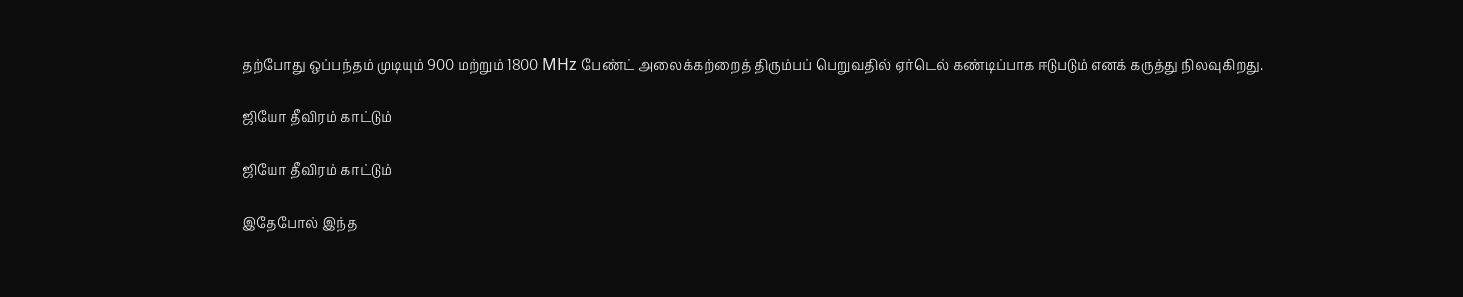தற்போது ஒப்பந்தம் முடியும் 900 மற்றும் 1800 MHz பேண்ட் அலைக்கற்றைத் திரும்பப் பெறுவதில் ஏர்டெல் கண்டிப்பாக ஈடுபடும் எனக் கருத்து நிலவுகிறது.

ஜியோ தீவிரம் காட்டும்

ஜியோ தீவிரம் காட்டும்

இதேபோல் இந்த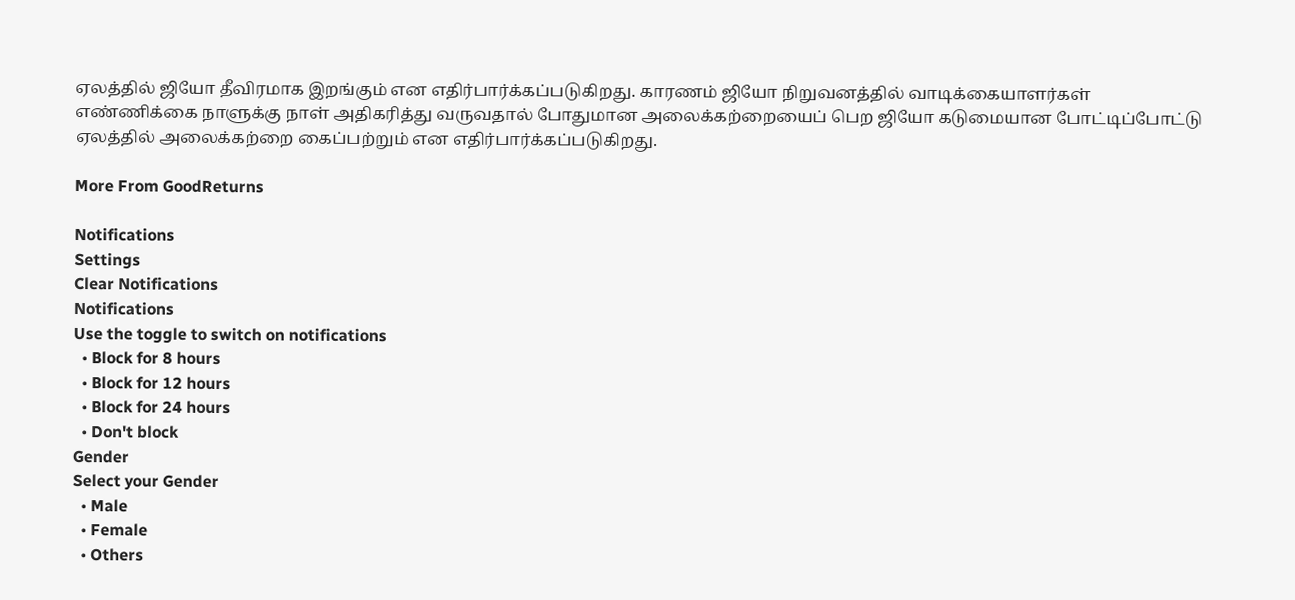ஏலத்தில் ஜியோ தீவிரமாக இறங்கும் என எதிர்பார்க்கப்படுகிறது. காரணம் ஜியோ நிறுவனத்தில் வாடிக்கையாளர்கள் எண்ணிக்கை நாளுக்கு நாள் அதிகரித்து வருவதால் போதுமான அலைக்கற்றையைப் பெற ஜியோ கடுமையான போட்டிப்போட்டு ஏலத்தில் அலைக்கற்றை கைப்பற்றும் என எதிர்பார்க்கப்படுகிறது.

More From GoodReturns

Notifications
Settings
Clear Notifications
Notifications
Use the toggle to switch on notifications
  • Block for 8 hours
  • Block for 12 hours
  • Block for 24 hours
  • Don't block
Gender
Select your Gender
  • Male
  • Female
  • Others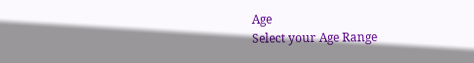Age
Select your Age Range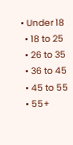• Under 18
  • 18 to 25
  • 26 to 35
  • 36 to 45
  • 45 to 55
  • 55+